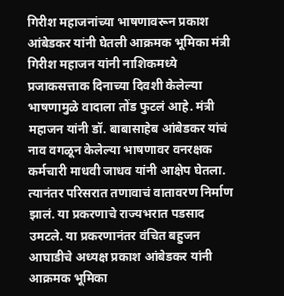गिरीश महाजनांच्या भाषणावरून प्रकाश आंबेडकर यांनी घेतली आक्रमक भूमिका मंत्री गिरीश महाजन यांनी नाशिकमध्ये प्रजाकसत्ताक दिनाच्या दिवशी केलेल्या भाषणामुळे वादाला तोंड फुटलं आहे. मंत्री महाजन यांनी डॉ. बाबासाहेब आंबेडकर यांचं नाव वगळून केलेल्या भाषणावर वनरक्षक कर्मचारी माधवी जाधव यांनी आक्षेप घेतला. त्यानंतर परिसरात तणावाचं वातावरण निर्माण झालं. या प्रकरणाचे राज्यभरात पडसाद उमटले. या प्रकरणानंतर वंचित बहुजन आघाडीचे अध्यक्ष प्रकाश आंबेडकर यांनी आक्रमक भूमिका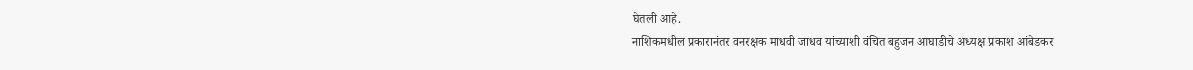घेतली आहे.
नाशिकमधील प्रकारानंतर वनरक्षक माधवी जाधव यांच्याशी वंचित बहुजन आघाडीचे अध्यक्ष प्रकाश आंबेडकर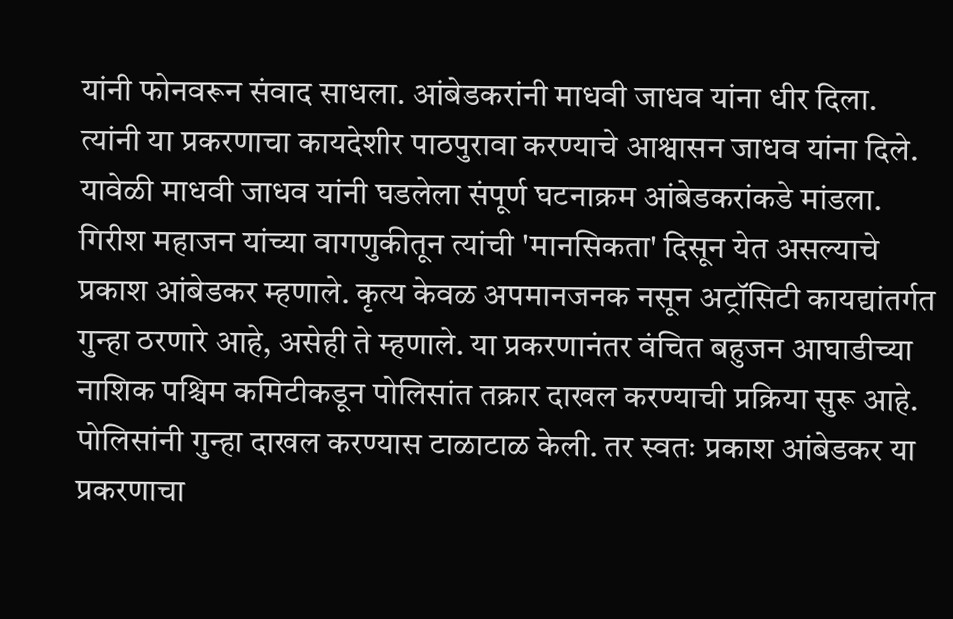यांनी फोनवरून संवाद साधला. आंबेडकरांनी माधवी जाधव यांना धीर दिला. त्यांनी या प्रकरणाचा कायदेशीर पाठपुरावा करण्याचे आश्वासन जाधव यांना दिले. यावेळी माधवी जाधव यांनी घडलेला संपूर्ण घटनाक्रम आंबेडकरांकडे मांडला. गिरीश महाजन यांच्या वागणुकीतून त्यांची 'मानसिकता' दिसून येत असल्याचे प्रकाश आंबेडकर म्हणाले. कृत्य केवळ अपमानजनक नसून अट्रॉसिटी कायद्यांतर्गत गुन्हा ठरणारे आहे, असेही ते म्हणाले. या प्रकरणानंतर वंचित बहुजन आघाडीच्या नाशिक पश्चिम कमिटीकडून पोलिसांत तक्रार दाखल करण्याची प्रक्रिया सुरू आहे.
पोलिसांनी गुन्हा दाखल करण्यास टाळाटाळ केली. तर स्वतः प्रकाश आंबेडकर या प्रकरणाचा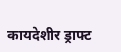कायदेशीर ड्राफ्ट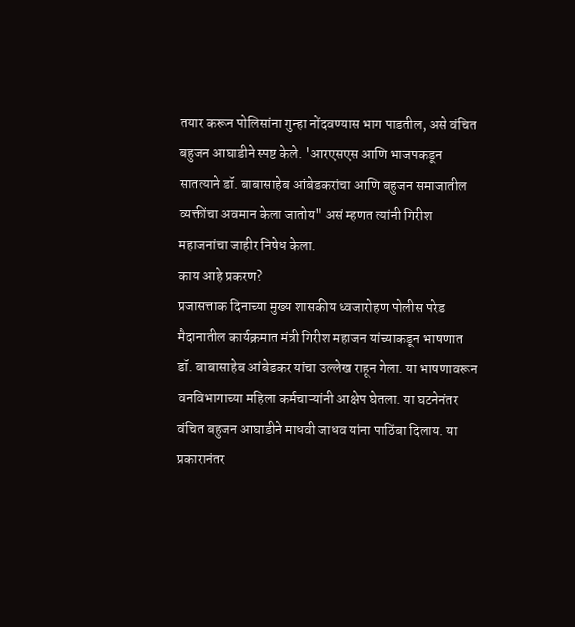तयार करून पोलिसांना गुन्हा नोंदवण्यास भाग पाडतील, असे वंचित बहुजन आघाडीने स्पष्ट केले. 'आरएसएस आणि भाजपकडून सातत्याने डॉ. बाबासाहेब आंबेडकरांचा आणि बहुजन समाजातील व्यक्तींचा अवमान केला जातोय" असं म्हणत त्यांनी गिरीश महाजनांचा जाहीर निषेध केला.
काय आहे प्रकरण?
प्रजासत्ताक दिनाच्या मुख्य शासकीय ध्वजारोहण पोलीस परेड मैदानातील कार्यक्रमात मंत्री गिरीश महाजन यांच्याकडून भाषणात डॉ. बाबासाहेब आंबेडकर यांचा उल्लेख राहून गेला. या भाषणावरून वनविभागाच्या महिला कर्मचाऱ्यांनी आक्षेप घेतला. या घटनेनंतर वंचित बहुजन आघाडीने माधवी जाधव यांना पाठिंबा दिलाय. या प्रकारानंतर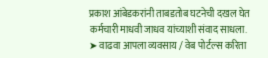प्रकाश आंबेडकरांनी ताबडतोब घटनेची दखल घेत कर्मचारी माधवी जाधव यांच्याशी संवाद साधला.
➤ वाढवा आपला व्यवसाय / वेब पोर्टल्स करिता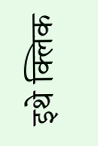इथे क्लिक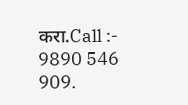करा.Call :- 9890 546 909.